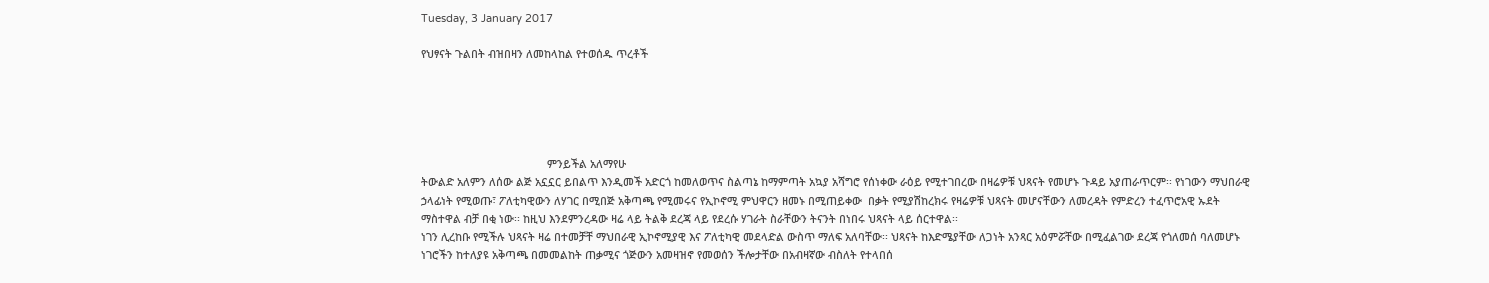Tuesday, 3 January 2017

የህፃናት ጉልበት ብዝበዛን ለመከላከል የተወሰዱ ጥረቶች





                                          ምንይችል አለማየሁ
ትውልድ አለምን ለሰው ልጅ አኗኗር ይበልጥ እንዲመች አድርጎ ከመለወጥና ስልጣኔ ከማምጣት አኳያ አሻግሮ የሰነቀው ራዕይ የሚተገበረው በዛሬዎቹ ህጻናት የመሆኑ ጉዳይ አያጠራጥርም፡፡ የነገውን ማህበራዊ ኃላፊነት የሚወጡ፣ ፖለቲካዊውን ለሃገር በሚበጅ አቅጣጫ የሚመሩና የኢኮኖሚ ምህዋርን ዘመኑ በሚጠይቀው  በቃት የሚያሽከረክሩ የዛሬዎቹ ህጻናት መሆናቸውን ለመረዳት የምድረን ተፈጥሮአዊ ኡደት ማስተዋል ብቻ በቂ ነው፡፡ ከዚህ እንደምንረዳው ዛሬ ላይ ትልቅ ደረጃ ላይ የደረሱ ሃገራት ስራቸውን ትናንት በነበሩ ህጻናት ላይ ሰርተዋል፡፡
ነገን ሊረከቡ የሚችሉ ህጻናት ዛሬ በተመቻቸ ማህበራዊ ኢኮኖሚያዊ እና ፖለቲካዊ መደላድል ውስጥ ማለፍ አለባቸው፡፡ ህጻናት ከእድሜያቸው ለጋነት አንጻር አዕምሯቸው በሚፈልገው ደረጃ የጎለመሰ ባለመሆኑ  ነገሮችን ከተለያዩ አቅጣጫ በመመልከት ጠቃሚና ጎጅውን አመዛዝኖ የመወሰን ችሎታቸው በአብዛኛው ብስለት የተላበሰ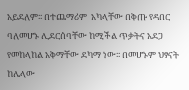አይደለም፡፡ በተጨማሪም  አካላቸው በቅጡ የዳበር ባለመሆኑ ሊደርሰባቸው ከሚችል ጥቃትና አደጋ የመከላከል አቅማቸው ደካማ ነው፡፡ በመሆኑም ህፃናት ከሌላው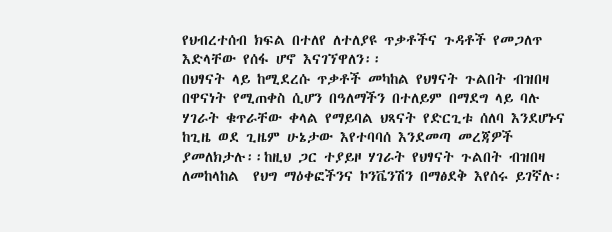የህብረተሰብ ክፍል በተለየ ለተለያዩ ጥቃቶችና ጉዳቶች የመጋለጥ እድላቸው የሰፋ ሆኖ እናገኘዋለን፡፡
በህፃናት ላይ ከሚደረሱ ጥቃቶች መካከል የህፃናት ጉልበት ብዝበዛ በዋናነት የሚጠቀስ ሲሆን በዓለማችን በተለይም በማደግ ላይ ባሉ ሃገራት ቁጥራቸው ቀላል የማይባል ህጻናት የድርጊቱ ሰለባ እንደሆኑና ከጊዜ ወደ ጊዜም ሁኔታው እየተባባሰ እንደመጣ መረጃዎች ያመለክታሉ፡፡ከዚህ ጋር ተያይዞ ሃገራት የህፃናት ጉልበት ብዝበዛ ለመከላከል  የህግ ማዕቀፎችንና ኮንቬንሽን በማፅደቅ እየሰሩ ይገኛሉ፡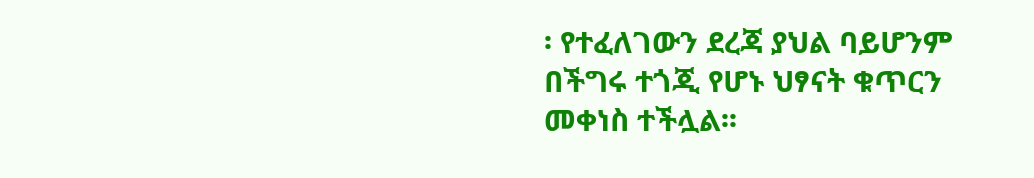፡ የተፈለገውን ደረጃ ያህል ባይሆንም በችግሩ ተጎጂ የሆኑ ህፃናት ቁጥርን  መቀነስ ተችሏል፡፡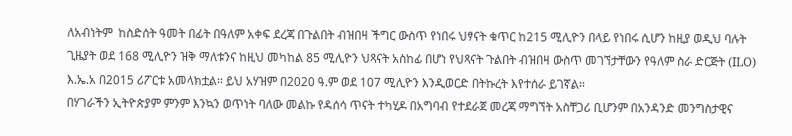ለአብነትም  ከስድሰት ዓመት በፊት በዓለም አቀፍ ደረጃ በጉልበት ብዝበዛ ችግር ውስጥ የነበሩ ህፃናት ቁጥር ከ215 ሚሊዮን በላይ የነበሩ ሲሆን ከዚያ ወዲህ ባሉት ጊዜያት ወደ 168 ሚሊዮን ዝቅ ማለቱንና ከዚህ መካከል 85 ሚሊዮን ህጻናት አስከፊ በሆነ የህጻናት ጉልበት ብዝበዛ ውስጥ መገኘታቸውን የዓለም ስራ ድርጅት (ILO) እ.ኤ.አ በ2015 ሪፖርቱ አመላክቷል፡፡ ይህ አሃዝም በ2020 ዓ.ም ወደ 107 ሚሊዮን እንዲወርድ በትኩረት እየተሰራ ይገኛል፡፡
በሃገራችን ኢትዮጵያም ምንም እንኳን ወጥነት ባለው መልኩ የዳሰሳ ጥናት ተካሂዶ በአግባብ የተደራጀ መረጃ ማግኘት አስቸጋሪ ቢሆንም በአንዳንድ መንግስታዊና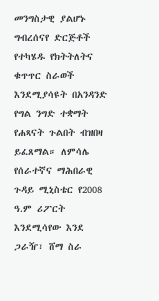መንግስታዊ ያልሆኑ ግብረሰናየ ድርጅቶች የተካሄዱ የክትትለትና ቁጥጥር ስራወች እንደሚያሳዩት በአንዳንድ የግል ንግድ ተቋማት የሐጻናት ጉልበት ብዝበዛ ይፈጸማል። ለምሳሌ የሰራተኛና ማሕበራዊ ጉዳይ ሚኒስቴር የ2008 ዓ.ም ሪፖርት እንደሚሳየው እንደ ጋራዥ፣ ሸማ ስራ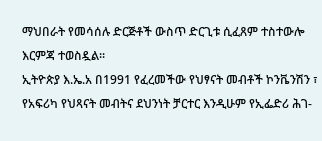ማህበራት የመሳሰሉ ድርጅቶች ውስጥ ድርጊቱ ሲፈጸም ተስተውሎ እርምጃ ተወስዷል።
ኢትዮጵያ እ.ኤ.አ በ1991 የፈረመችው የህፃናት መብቶች ኮንቬንሽን ፣ የአፍሪካ የህጻናት መብትና ደህንነት ቻርተር እንዲሁም የኢፌድሪ ሕገ-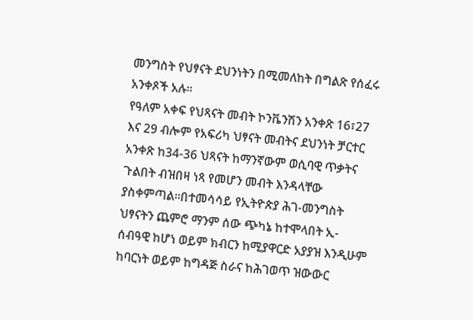መንግስት የህፃናት ደህንነትን በሚመለከት በግልጽ የሰፈሩ አንቀጾች አሉ፡፡
የዓለም አቀፍ የህጻናት መብት ኮንቬንሽን አንቀጽ 16፣27 እና 29 ብሎም የአፍሪካ ህፃናት መብትና ደህንነት ቻርተር አንቀጽ ከ34-36 ህጻናት ከማንኛውም ወሲባዊ ጥቃትና ጉልበት ብዝበዛ ነጻ የመሆን መብት እንዳላቸው ያስቀምጣል፡፡በተመሳሳይ የኢትዮጵያ ሕገ-መንግስት ህፃናትን ጨምሮ ማንም ሰው ጭካኔ ከተሞላበት ኢ-ሰብዓዊ ከሆነ ወይም ክብርን ከሚያዋርድ አያያዝ እንዲሁም ከባርነት ወይም ከግዳጅ ስራና ከሕገወጥ ዝውውር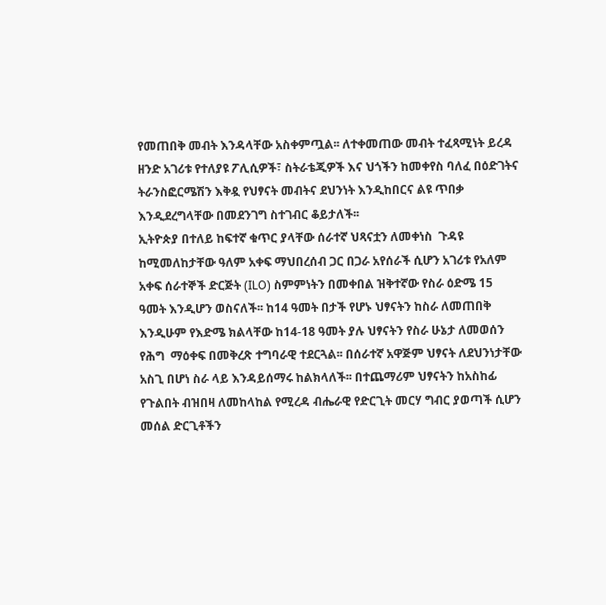የመጠበቅ መብት እንዳላቸው አስቀምጧል፡፡ ለተቀመጠው መብት ተፈጻሚነት ይረዳ ዘንድ አገሪቱ የተለያዩ ፖሊሲዎች፣ ስትራቴጂዎች እና ህጎችን ከመቀየስ ባለፈ በዕድገትና ትራንስፎርሜሽን እቅዷ የህፃናት መብትና ደህንነት እንዲከበርና ልዩ ጥበቃ እንዲደረግላቸው በመደንገግ ስተገብር ቆይታለች፡፡
ኢትዮጵያ በተለይ ከፍተኛ ቁጥር ያላቸው ሰራተኛ ህጻናቷን ለመቀነስ  ጉዳዩ ከሚመለከታቸው ዓለም አቀፍ ማህበረሰብ ጋር በጋራ አየሰራች ሲሆን አገሪቱ የአለም አቀፍ ሰራተኞች ድርጅት (ILO) ስምምነትን በመቀበል ዝቅተኛው የስራ ዕድሜ 15 ዓመት እንዲሆን ወስናለች፡፡ ከ14 ዓመት በታች የሆኑ ህፃናትን ከስራ ለመጠበቅ እንዲሁም የእድሜ ክልላቸው ከ14-18 ዓመት ያሉ ህፃናትን የስራ ሁኔታ ለመወሰን የሕግ  ማዕቀፍ በመቅረጽ ተግባራዊ ተደርጓል፡፡ በሰራተኛ አዋጅም ህፃናት ለደህንነታቸው አስጊ በሆነ ስራ ላይ እንዳይሰማሩ ከልክላለች፡፡ በተጨማሪም ህፃናትን ከአስከፊ የጉልበት ብዝበዛ ለመከላከል የሚረዳ ብሔራዊ የድርጊት መርሃ ግብር ያወጣች ሲሆን መሰል ድርጊቶችን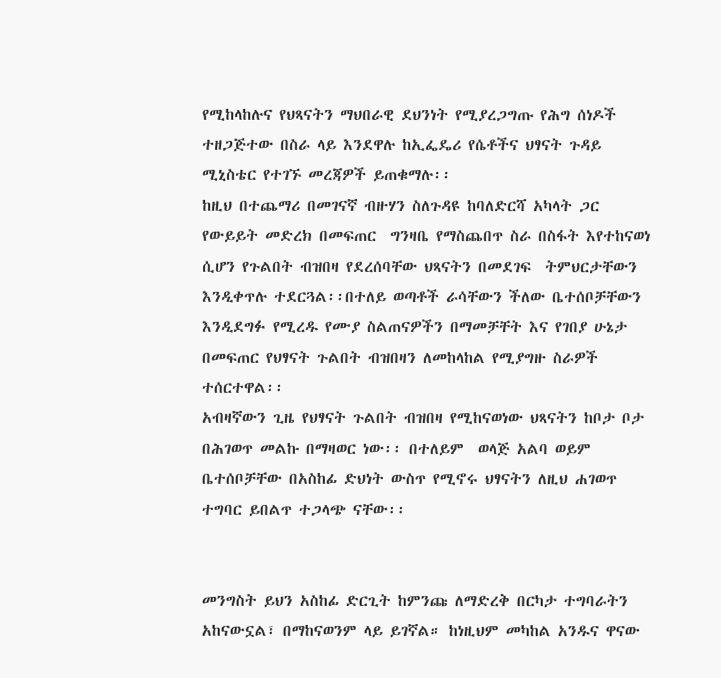የሚከላከሉና የህጻናትን ማህበራዊ ደህንነት የሚያረጋግጡ የሕግ ሰነዶች ተዘጋጅተው በስራ ላይ እንደዋሉ ከኢፌዴሪ የሴቶችና ህፃናት ጉዳይ ሚኒስቴር የተገኙ መረጃዎች ይጠቁማሉ፡፡
ከዚህ በተጨማሪ በመገናኛ ብዙሃን ስለጉዳዩ ከባለድርሻ አካላት ጋር የውይይት መድረክ በመፍጠር  ግንዛቤ የማስጨበጥ ስራ በስፋት እየተከናወነ ሲሆን የጉልበት ብዝበዛ የደረሰባቸው ህጻናትን በመደገፍ  ትምህርታቸውን እንዲቀጥሉ ተደርጓል፡፡በተለይ ወጣቶች ራሳቸውን ችለው ቤተሰቦቻቸውን እንዲደግፉ የሚረዱ የሙያ ስልጠናዎችን በማመቻቸት እና የገበያ ሁኔታ በመፍጠር የህፃናት ጉልበት ብዝበዛን ለመከላከል የሚያግዙ ስራዎች ተሰርተዋል፡፡
አብዛኛውን ጊዜ የህፃናት ጉልበት ብዝበዛ የሚከናወነው ህጻናትን ከቦታ ቦታ በሕገወጥ መልኩ በማዛወር ነው፡፡ በተለይም  ወላጅ አልባ ወይም ቤተሰቦቻቸው በአስከፊ ድህነት ውስጥ የሚኖሩ ህፃናትን ለዚህ ሐገወጥ ተግባር ይበልጥ ተጋላጭ ናቸው፡፡


መንግስት ይህን አስከፊ ድርጊት ከምንጩ ለማድረቅ በርካታ ተግባራትን አከናውኗል፣ በማከናወንም ላይ ይገኛል። ከነዚህም መካከል አንዱና ዋናው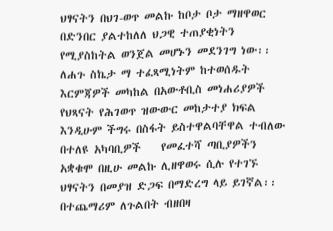ህፃናትን በህገ-ወጥ መልኩ ከቦታ ቦታ ማዘዋወር በድንበር ያልተከለለ ህጋዊ ተጠያቂነትን የሚያስከትል ወንጀል መሆኑን መደንገግ ነው፡፡ ለሐጉ ስኬታ ማ ተፈጻሚነትም ከተወሰዱት እርምጃዎች መካከል በአውቶቢስ መነሐሪያዎች የህጻናት የሕገወጥ ዝውውር መከታተያ ክፍል እንዲሁም ችግሩ በስፋት ይስተዋልባቸዋል ተብለው በተለዩ አካባቢዎች    የመፈተሻ ጣቢያዎችን አቋቁሞ በዚሁ መልኩ ሊዘዋወሩ ሲሉ የተገኙ ህፃናትን በመያዝ ድጋፍ በማድረግ ላይ ይገኛል፡፡
በተጨማሪም ለጉልበት ብዘበዛ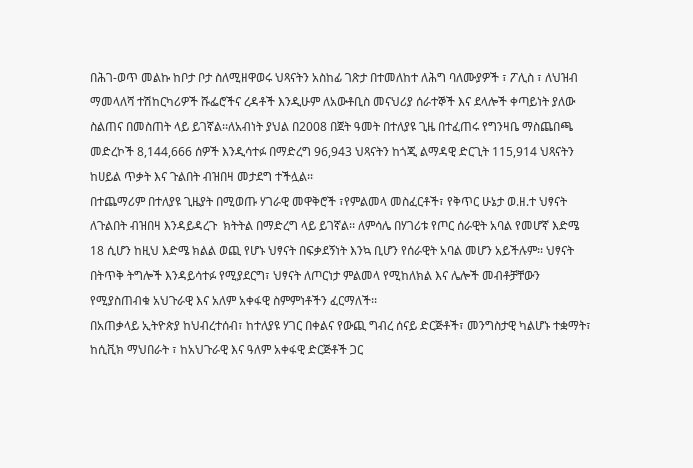በሕገ-ወጥ መልኩ ከቦታ ቦታ ስለሚዘዋወሩ ህጻናትን አስከፊ ገጽታ በተመለከተ ለሕግ ባለሙያዎች ፣ ፖሊስ ፣ ለህዝብ ማመላለሻ ተሽከርካሪዎች ሹፌሮችና ረዳቶች እንዲሁም ለአውቶቢስ መናህሪያ ሰራተኞች እና ደላሎች ቀጣይነት ያለው ስልጠና በመስጠት ላይ ይገኛል፡፡ለአብነት ያህል በ2008 በጀት ዓመት በተለያዩ ጊዜ በተፈጠሩ የግንዛቤ ማስጨበጫ መድረኮች 8,144,666 ሰዎች እንዲሳተፉ በማድረግ 96,943 ህጻናትን ከጎጂ ልማዳዊ ድርጊት 115,914 ህጻናትን ከሀይል ጥቃት እና ጉልበት ብዝበዛ መታደግ ተችሏል፡፡
በተጨማሪም በተለያዩ ጊዜያት በሚወጡ ሃገራዊ መዋቅሮች ፣የምልመላ መስፈርቶች፣ የቅጥር ሁኔታ ወ.ዘ.ተ ህፃናት ለጉልበት ብዝበዛ እንዳይዳረጉ  ክትትል በማድረግ ላይ ይገኛል፡፡ ለምሳሌ በሃገሪቱ የጦር ሰራዊት አባል የመሆኛ እድሜ 18 ሲሆን ከዚህ እድሜ ክልል ወጪ የሆኑ ህፃናት በፍቃደኝነት እንኳ ቢሆን የሰራዊት አባል መሆን አይችሉም፡፡ ህፃናት በትጥቅ ትግሎች እንዳይሳተፉ የሚያደርግ፣ ህፃናት ለጦርነታ ምልመላ የሚከለክል እና ሌሎች መብቶቻቸውን የሚያስጠብቁ አህጉራዊ እና አለም አቀፋዊ ስምምነቶችን ፈርማለች፡፡
በአጠቃላይ ኢትዮጵያ ከህብረተሰብ፣ ከተለያዩ ሃገር በቀልና የውጪ ግብረ ሰናይ ድርጅቶች፣ መንግስታዊ ካልሆኑ ተቋማት፣ ከሲቪክ ማህበራት ፣ ከአህጉራዊ እና ዓለም አቀፋዊ ድርጅቶች ጋር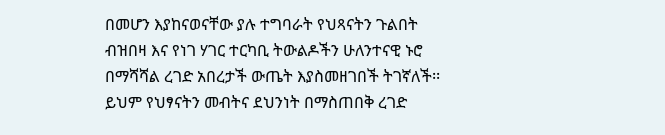በመሆን እያከናወናቸው ያሉ ተግባራት የህጻናትን ጉልበት ብዝበዛ እና የነገ ሃገር ተርካቢ ትውልዶችን ሁለንተናዊ ኑሮ በማሻሻል ረገድ አበረታች ውጤት እያስመዘገበች ትገኛለች፡፡ ይህም የህፃናትን መብትና ደህንነት በማስጠበቅ ረገድ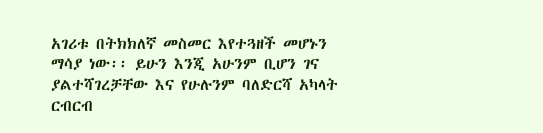አገሪቱ በትክክለኛ መስመር እየተጓዘች መሆኑን ማሳያ ነው፡፡ ይሁን እንጂ አሁንም ቢሆን ገና ያልተሻገረቻቸው እና የሁሉንም ባለድርሻ አካላት ርብርብ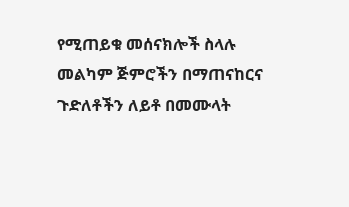የሚጠይቁ መሰናክሎች ስላሉ መልካም ጅምሮችን በማጠናከርና ጉድለቶችን ለይቶ በመሙላት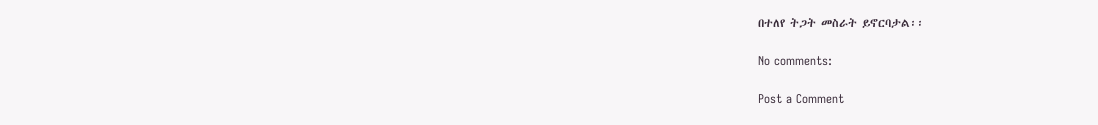በተለየ ትጋት መስራት ይኖርባታል፡፡

No comments:

Post a Comment